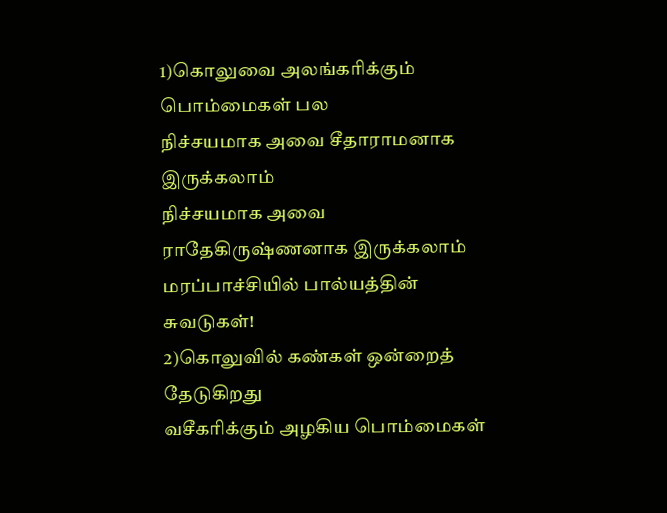1)கொலுவை அலங்கரிக்கும் பொம்மைகள் பல
நிச்சயமாக அவை சீதாராமனாக இருக்கலாம்
நிச்சயமாக அவை ராதேகிருஷ்ணனாக இருக்கலாம்
மரப்பாச்சியில் பால்யத்தின் சுவடுகள்!
2)கொலுவில் கண்கள் ஒன்றைத் தேடுகிறது
வசீகரிக்கும் அழகிய பொம்மைகள்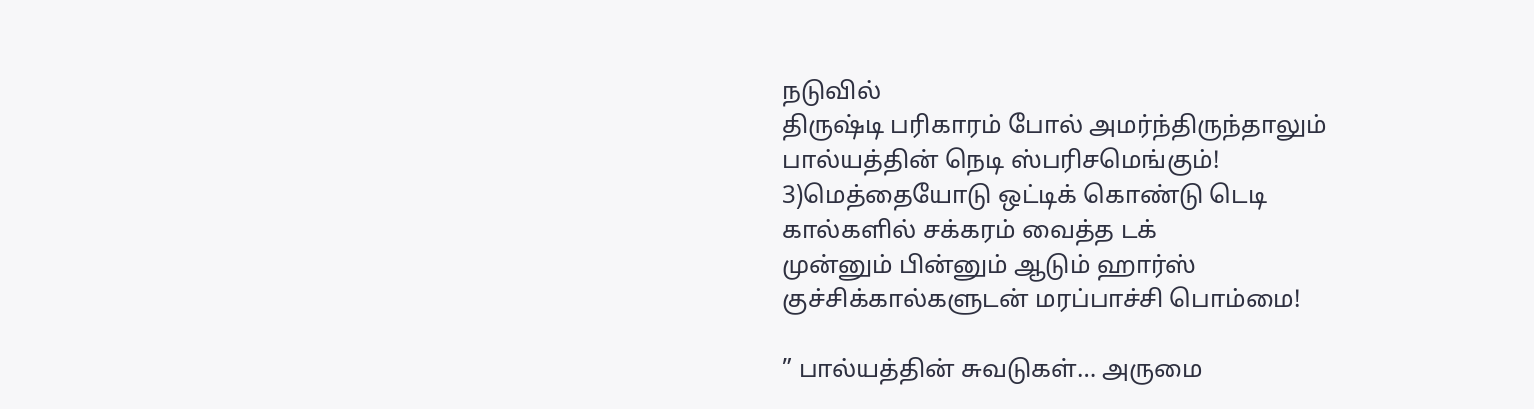நடுவில்
திருஷ்டி பரிகாரம் போல் அமர்ந்திருந்தாலும்
பால்யத்தின் நெடி ஸ்பரிசமெங்கும்!
3)மெத்தையோடு ஒட்டிக் கொண்டு டெடி
கால்களில் சக்கரம் வைத்த டக்
முன்னும் பின்னும் ஆடும் ஹார்ஸ்
குச்சிக்கால்களுடன் மரப்பாச்சி பொம்மை!

” பால்யத்தின் சுவடுகள்… அருமை